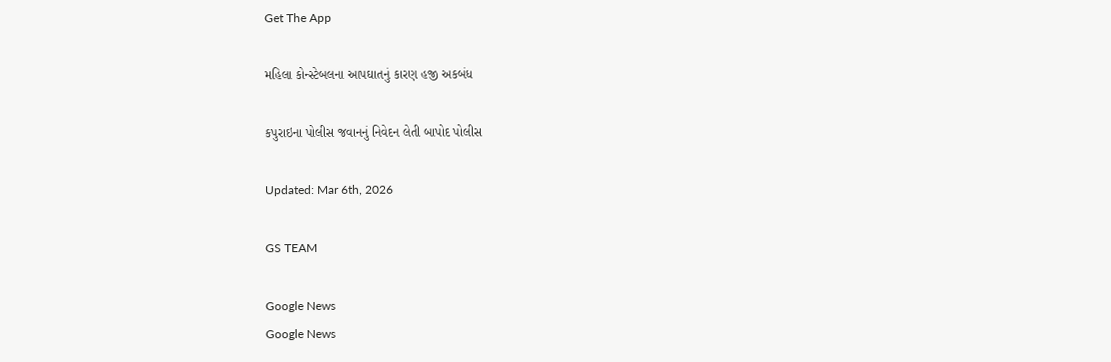Get The App

મહિલા કોન્સ્ટેબલના આપઘાતનું કારણ હજી અકબંધ

કપુરાઇના પોલીસ જવાનનું નિવેદન લેતી બાપોદ પોલીસ

Updated: Mar 6th, 2026

GS TEAM

Google News
Google News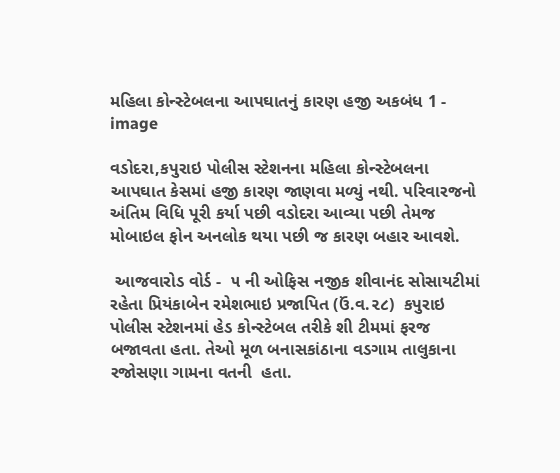મહિલા કોન્સ્ટેબલના આપઘાતનું કારણ હજી અકબંધ 1 - image

વડોદરા,કપુરાઇ પોલીસ સ્ટેશનના મહિલા કોન્સ્ટેબલના આપઘાત કેસમાં હજી કારણ જાણવા મળ્યું નથી. પરિવારજનો  અંતિમ વિધિ પૂરી કર્યા પછી વડોદરા આવ્યા પછી તેમજ મોબાઇલ ફોન અનલોક થયા પછી જ કારણ બહાર આવશે.

 આજવારોડ વોર્ડ -  ૫ ની ઓફિસ નજીક શીવાનંદ સોસાયટીમાં રહેતા પ્રિયંકાબેન રમેશભાઇ પ્રજાપિત (ઉં.વ.૨૮)  કપુરાઇ  પોલીસ સ્ટેશનમાં હેડ કોન્સ્ટેબલ તરીકે શી ટીમમાં ફરજ બજાવતા હતા. તેઓ મૂળ બનાસકાંઠાના વડગામ તાલુકાના રજોસણા ગામના વતની  હતા.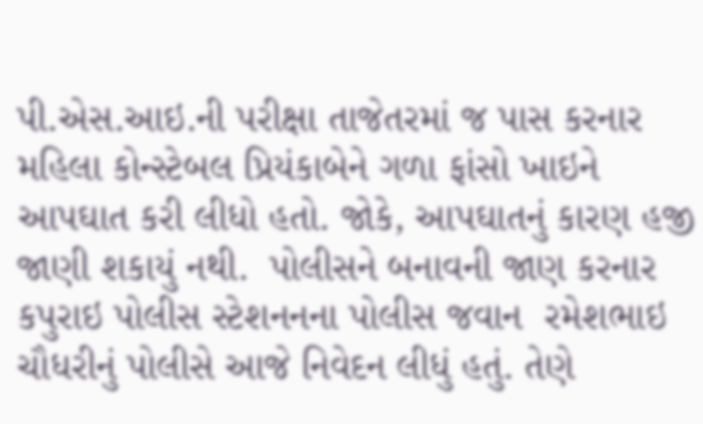પી.એસ.આઇ.ની પરીક્ષા તાજેતરમાં જ પાસ કરનાર મહિલા કોન્સ્ટેબલ પ્રિયંકાબેને ગળા ફાંસો ખાઇને આપઘાત કરી લીધો હતો. જોકે, આપઘાતનું કારણ હજી જાણી શકાયું નથી.  પોલીસને બનાવની જાણ કરનાર કપુરાઇ પોલીસ સ્ટેશનનના પોલીસ જવાન  રમેશભાઇ ચૌધરીનું પોલીસે આજે નિવેદન લીધું હતું. તેણે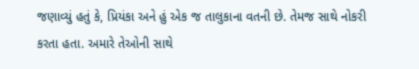જણાવ્યું હતું કે, પ્રિયંકા અને હું એક જ તાલુકાના વતની છે. તેમજ સાથે નોકરી કરતા હતા. અમારે તેઓની સાથે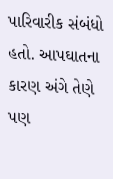પારિવારીક સંબંધો હતો. આપઘાતના  કારણ અંગે તેણે  પણ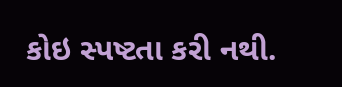કોઇ સ્પષ્ટતા કરી નથી.